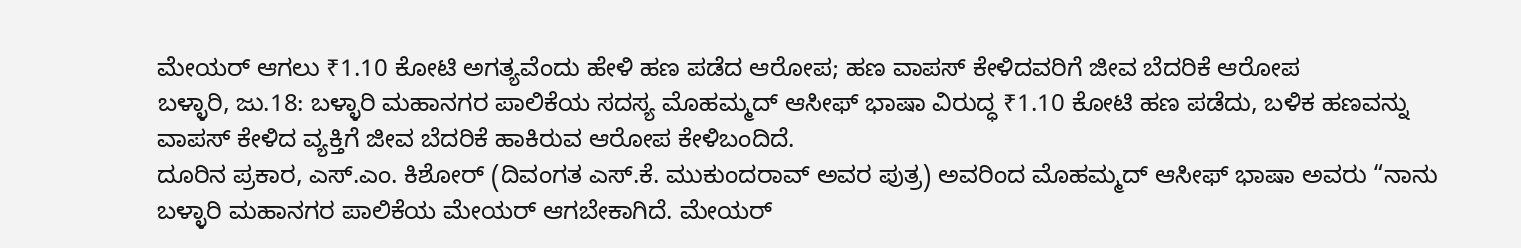ಮೇಯರ್ ಆಗಲು ₹1.10 ಕೋಟಿ ಅಗತ್ಯವೆಂದು ಹೇಳಿ ಹಣ ಪಡೆದ ಆರೋಪ; ಹಣ ವಾಪಸ್ ಕೇಳಿದವರಿಗೆ ಜೀವ ಬೆದರಿಕೆ ಆರೋಪ
ಬಳ್ಳಾರಿ, ಜು.18: ಬಳ್ಳಾರಿ ಮಹಾನಗರ ಪಾಲಿಕೆಯ ಸದಸ್ಯ ಮೊಹಮ್ಮದ್ ಆಸೀಫ್ ಭಾಷಾ ವಿರುದ್ಧ ₹1.10 ಕೋಟಿ ಹಣ ಪಡೆದು, ಬಳಿಕ ಹಣವನ್ನು ವಾಪಸ್ ಕೇಳಿದ ವ್ಯಕ್ತಿಗೆ ಜೀವ ಬೆದರಿಕೆ ಹಾಕಿರುವ ಆರೋಪ ಕೇಳಿಬಂದಿದೆ.
ದೂರಿನ ಪ್ರಕಾರ, ಎಸ್.ಎಂ. ಕಿಶೋರ್ (ದಿವಂಗತ ಎಸ್.ಕೆ. ಮುಕುಂದರಾವ್ ಅವರ ಪುತ್ರ) ಅವರಿಂದ ಮೊಹಮ್ಮದ್ ಆಸೀಫ್ ಭಾಷಾ ಅವರು “ನಾನು ಬಳ್ಳಾರಿ ಮಹಾನಗರ ಪಾಲಿಕೆಯ ಮೇಯರ್ ಆಗಬೇಕಾಗಿದೆ. ಮೇಯರ್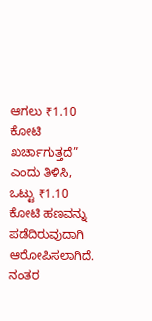ಆಗಲು ₹1.10 ಕೋಟಿ ಖರ್ಚಾಗುತ್ತದೆ” ಎಂದು ತಿಳಿಸಿ, ಒಟ್ಟು ₹1.10 ಕೋಟಿ ಹಣವನ್ನು ಪಡೆದಿರುವುದಾಗಿ ಆರೋಪಿಸಲಾಗಿದೆ.
ನಂತರ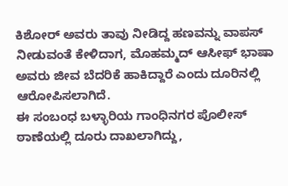ಕಿಶೋರ್ ಅವರು ತಾವು ನೀಡಿದ್ದ ಹಣವನ್ನು ವಾಪಸ್ ನೀಡುವಂತೆ ಕೇಳಿದಾಗ, ಮೊಹಮ್ಮದ್ ಆಸೀಫ್ ಭಾಷಾ ಅವರು ಜೀವ ಬೆದರಿಕೆ ಹಾಕಿದ್ದಾರೆ ಎಂದು ದೂರಿನಲ್ಲಿ ಆರೋಪಿಸಲಾಗಿದೆ.
ಈ ಸಂಬಂಧ ಬಳ್ಳಾರಿಯ ಗಾಂಧಿನಗರ ಪೊಲೀಸ್ ಠಾಣೆಯಲ್ಲಿ ದೂರು ದಾಖಲಾಗಿದ್ದು,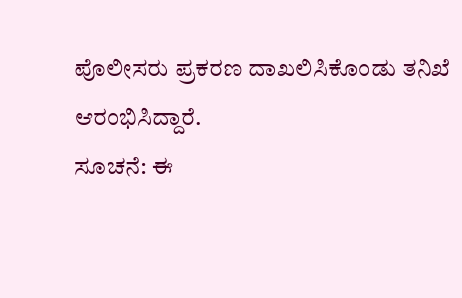ಪೊಲೀಸರು ಪ್ರಕರಣ ದಾಖಲಿಸಿಕೊಂಡು ತನಿಖೆ ಆರಂಭಿಸಿದ್ದಾರೆ.
ಸೂಚನೆ: ಈ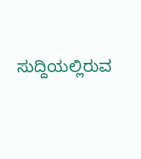ಸುದ್ದಿಯಲ್ಲಿರುವ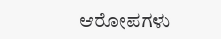ಆರೋಪಗಳು